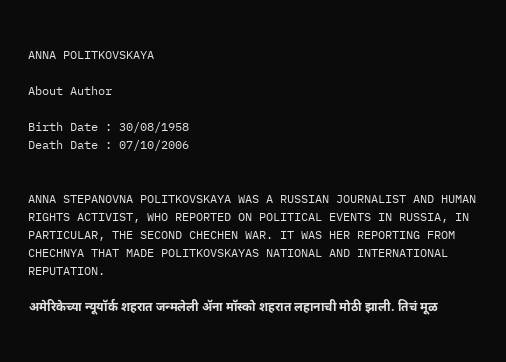ANNA POLITKOVSKAYA

About Author

Birth Date : 30/08/1958
Death Date : 07/10/2006


ANNA STEPANOVNA POLITKOVSKAYA WAS A RUSSIAN JOURNALIST AND HUMAN RIGHTS ACTIVIST, WHO REPORTED ON POLITICAL EVENTS IN RUSSIA, IN PARTICULAR, THE SECOND CHECHEN WAR. IT WAS HER REPORTING FROM CHECHNYA THAT MADE POLITKOVSKAYAS NATIONAL AND INTERNATIONAL REPUTATION.

अमेरिकेच्या न्यूयॉर्क शहरात जन्मलेली अ‍ॅना मॉस्को शहरात लहानाची मोठी झाली. तिचं मूळ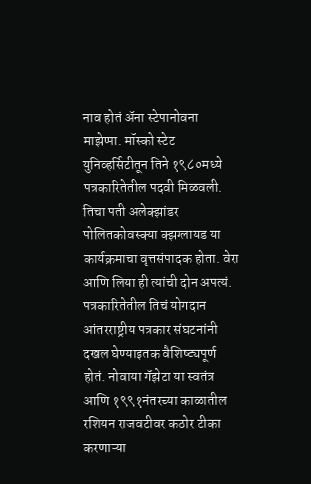नाव होतं अ‍ॅना स्टेपानोवना माझेप्पा. मॉस्को स्टेट युनिव्हर्सिटीतून तिने १९८०मध्ये पत्रकारितेतील पदवी मिळवली. तिचा पती अलेक्झांडर पोलितकोवस्क्या क्झग्लायड या कार्यक्रमाचा वृत्तसंपादक होता. वेरा आणि लिया ही त्यांची दोन अपत्यं. पत्रकारितेतील तिचं योगदान आंतरराष्ट्रीय पत्रकार संघटनांनी दखल घेण्याइतक वैशिष्ट्यपूर्ण होतं. नोवाया गॅझेटा या स्वतंत्र आणि १९९१नंतरच्या काळातील रशियन राजवटीवर कठोर टीका करणाऱ्या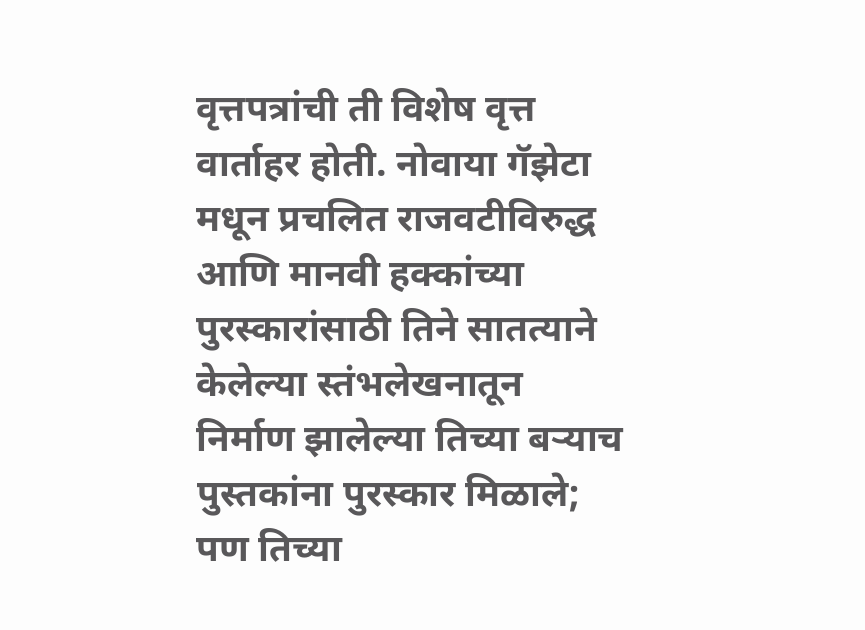वृत्तपत्रांची ती विशेष वृत्त वार्ताहर होती. नोवाया गॅझेटा मधून प्रचलित राजवटीविरुद्ध आणि मानवी हक्कांच्या पुरस्कारांसाठी तिने सातत्याने केलेल्या स्तंभलेखनातून निर्माण झालेल्या तिच्या बऱ्याच पुस्तकांना पुरस्कार मिळाले; पण तिच्या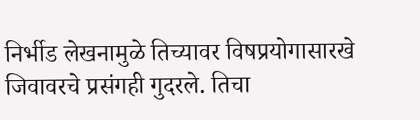निर्भीड लेखनामुळे तिच्यावर विषप्रयोगासारखे जिवावरचे प्रसंगही गुदरले. तिचा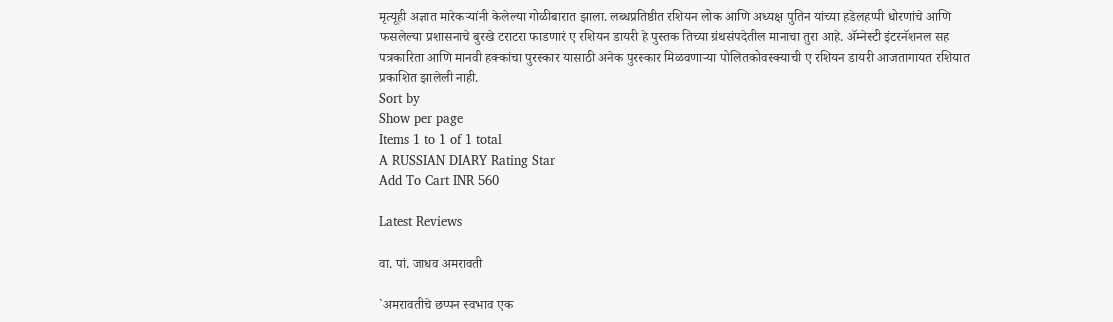मृत्यूही अज्ञात मारेकऱ्यांनी केलेल्या गोळीबारात झाला. लब्धप्रतिष्ठीत रशियन लोक आणि अध्यक्ष पुतिन यांच्या हडेलहप्पी धोरणांचे आणि फसलेल्या प्रशासनाचे बुरखे टराटरा फाडणारं ए रशियन डायरी हे पुस्तक तिच्या ग्रंथसंपदेतील मानाचा तुरा आहे. अ‍ॅम्नेस्टी इंटरनॅशनल सह पत्रकारिता आणि मानवी हक्कांचा पुरस्कार यासाठी अनेक पुरस्कार मिळवणाऱ्या पोलितकोवस्क्याची ए रशियन डायरी आजतागायत रशियात प्रकाशित झालेली नाही.
Sort by
Show per page
Items 1 to 1 of 1 total
A RUSSIAN DIARY Rating Star
Add To Cart INR 560

Latest Reviews

वा. पां. जाधव अमरावती

`अमरावतीचे छप्पन स्वभाव एक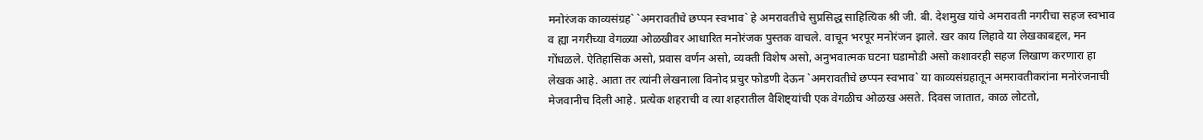मनोरंजक काव्यसंग्रह` `अमरावतीचे छप्पन स्वभाव` हे अमरावतीचे सुप्रसिद्ध साहित्यिक श्री जी. बी. देशमुख यांचे अमरावती नगरीचा सहज स्वभाव व ह्या नगरीच्या वेगळ्या ओळखीवर आधारित मनोरंजक पुस्तक वाचले. वाचून भरपूर मनोरंजन झाले. खर काय लिहावे या लेखकाबद्दल, मन गोंधळले. ऐतिहासिक असो, प्रवास वर्णन असो, व्यक्ती विशेष असो, अनुभवात्मक घटना घडामोडी असो कशावरही सहज लिखाण करणारा हा लेखक आहे. आता तर त्यांनी लेखनाला विनोद प्रचुर फोडणी देऊन `अमरावतीचे छप्पन स्वभाव` या काव्यसंग्रहातून अमरावतीकरांना मनोरंजनाची मेजवानीच दिली आहे. प्रत्येक शहराची व त्या शहरातील वैशिष्ट्यांची एक वेगळीच ओळख असते. दिवस जातात, काळ लोटतो,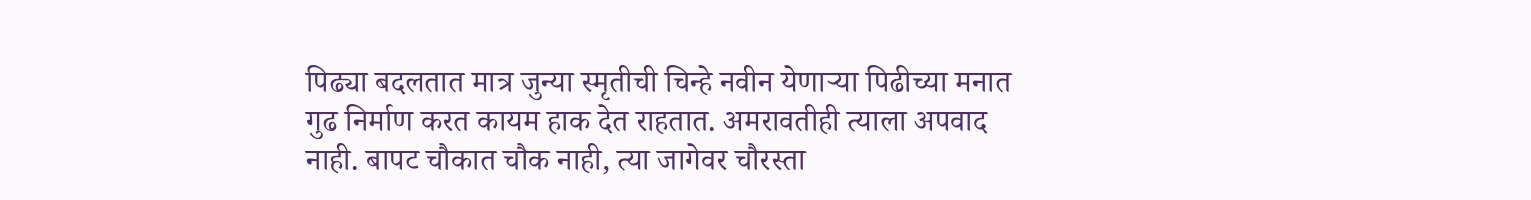पिढ्या बदलतात मात्र जुन्या स्मृतीची चिन्हे नवीन येणाऱ्या पिढीच्या मनात गुढ निर्माण करत कायम हाक देत राहतात. अमरावतीही त्याला अपवाद नाही. बापट चौकात चौक नाही, त्या जागेवर चौरस्ता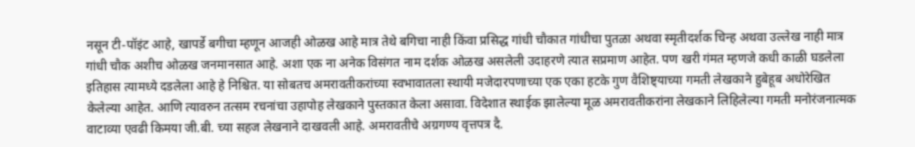नसून टी-पॉइंट आहे, खापर्डे बगीचा म्हणून आजही ओळख आहे मात्र तेथे बगिचा नाही किंवा प्रसिद्ध गांधी चौकात गांधीचा पुतळा अथवा स्मृतीदर्शक चिन्ह अथवा उल्लेख नाही मात्र गांधी चौक अशीच ओळख जनमानसात आहे. अशा एक ना अनेक विसंगत नाम दर्शक ओळख असलेली उदाहरणे त्यात सप्रमाण आहेत. पण खरी गंमत म्हणजे कधी काळी घडलेला इतिहास त्यामध्ये दडलेला आहे हे निश्चित. या सोबतच अमरावतीकरांच्या स्वभावातला स्थायी मजेदारपणाच्या एक एका हटके गुण वैशिष्ट्याच्या गमती लेखकाने हुबेहूब अधोरेखित केलेल्या आहेत. आणि त्यावरुन तत्सम रचनांचा उहापोह लेखकाने पुस्तकात केला असावा. विदेशात स्थाईक झालेल्या मूळ अमरावतीकरांना लेखकाने लिहिलेल्या गमती मनोरंजनात्मक वाटाव्या एवढी किमया जी.बी. च्या सहज लेखनाने दाखवली आहे. अमरावतीचे अग्रगण्य वृत्तपत्र दै.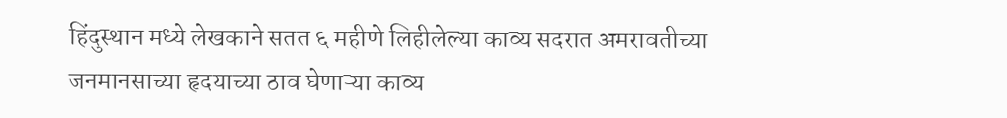हिंदुस्थान मध्ये लेखकाने सतत ६ महीणे लिहीलेल्या काव्य सदरात अमरावतीच्या जनमानसाच्या हृदयाच्या ठाव घेणाऱ्या काव्य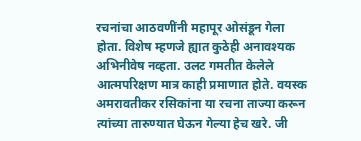रचनांचा आठवणींनी महापूर ओसंडून गेला होता. विशेष म्हणजे ह्यात कुठेही अनावश्यक अभिनीवेष नव्हता. उलट गमतीत केलेले आत्मपरिक्षण मात्र काही प्रमाणात होते. वयस्क अमरावतीकर रसिकांना या रचना ताज्या करून त्यांच्या तारुण्यात घेऊन गेल्या हेच खरे. जी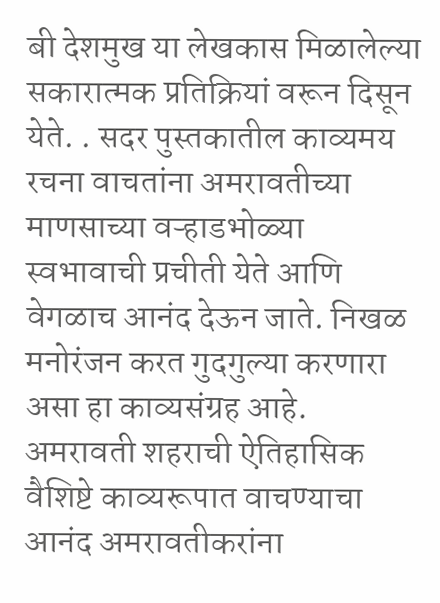बी देशमुख या लेखकास मिळालेल्या सकारात्मक प्रतिक्रियां वरून दिसून येते. . सदर पुस्तकातील काव्यमय रचना वाचतांना अमरावतीच्या माणसाच्या वऱ्हाडभोळ्या स्वभावाची प्रचीती येते आणि वेगळाच आनंद देऊन जाते. निखळ मनोरंजन करत गुदगुल्या करणारा असा हा काव्यसंग्रह आहे. अमरावती शहराची ऐतिहासिक वैशिष्टे काव्यरूपात वाचण्याचा आनंद अमरावतीकरांना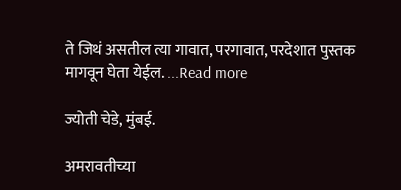ते जिथं असतील त्या गावात, परगावात, परदेशात पुस्तक मागवून घेता येईल. ...Read more

ज्योती चेडे, मुंबई.

अमरावतीच्या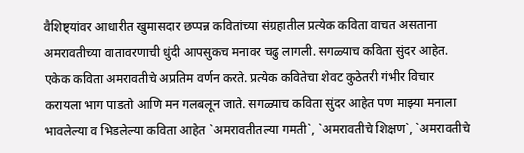वैशिष्ट्यांवर आधारीत खुमासदार छप्पन्न कवितांच्या संग्रहातील प्रत्येक कविता वाचत असताना अमरावतीच्या वातावरणाची धुंदी आपसुकच मनावर चढु लागली. सगळ्याच कविता सुंदर आहेत. एकेक कविता अमरावतीचे अप्रतिम वर्णन करते. प्रत्येक कवितेचा शेवट कुठेतरी गंभीर विचार करायला भाग पाडतो आणि मन गलबलून जाते. सगळ्याच कविता सुंदर आहेत पण माझ्या मनाला भावलेल्या व भिडलेल्या कविता आहेत `अमरावतीतल्या गमती`, `अमरावतीचे शिक्षण`, `अमरावतीचे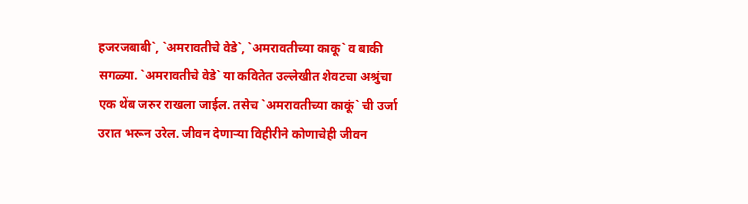हजरजबाबी`, `अमरावतीचे वेडे`, `अमरावतीच्या काकू` व बाकी सगळ्या. `अमरावतीचे वेडे` या कवितेत उल्लेखीत शेवटचा अश्रुंचा एक थेंब जरुर राखला जाईल. तसेच `अमरावतीच्या काकूं` ची उर्जा उरात भरून उरेल. जीवन देणाऱ्या विहीरीने कोणाचेही जीवन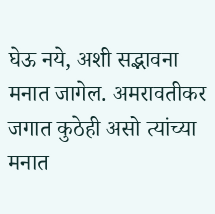घेऊ नये, अशी सद्भावना मनात जागेल. अमरावतीकर जगात कुठेही असो त्यांच्या मनात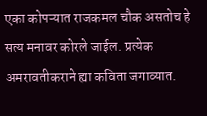एका कोपऱ्यात राजकमल चौक असतोच हे सत्य मनावर कोरले जाईल. प्रत्येक अमरावतीकराने ह्या कविता जगाव्यात.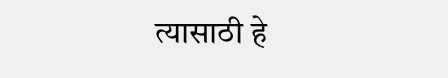त्यासाठी हे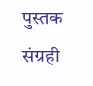पुस्तक संग्रही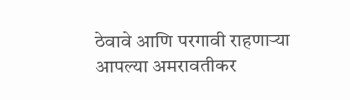ठेवावे आणि परगावी राहणाऱ्या आपल्या अमरावतीकर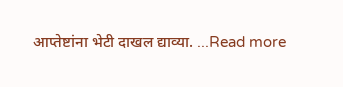आप्तेष्टांना भेटी दाखल द्याव्या. ...Read more